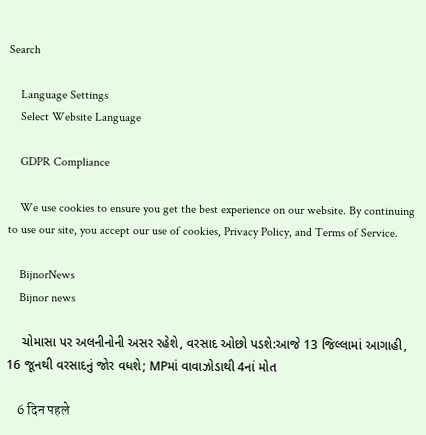Search

    Language Settings
    Select Website Language

    GDPR Compliance

    We use cookies to ensure you get the best experience on our website. By continuing to use our site, you accept our use of cookies, Privacy Policy, and Terms of Service.

    BijnorNews
    Bijnor news

    ચોમાસા પર અલનીનોની અસર રહેશે, વરસાદ ઓછો પડશે:આજે 13 જિલ્લામાં આગાહી, 16 જૂનથી વરસાદનું જોર વધશે; MPમાં વાવાઝોડાથી 4નાં મોત

    6 दिन पहले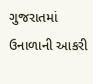ગુજરાતમાં ઉનાળાની આકરી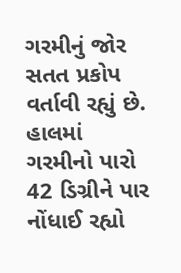ગરમીનું જોર સતત પ્રકોપ વર્તાવી રહ્યું છે. હાલમાં ગરમીનો પારો 42 ડિગ્રીને પાર નોંધાઈ રહ્યો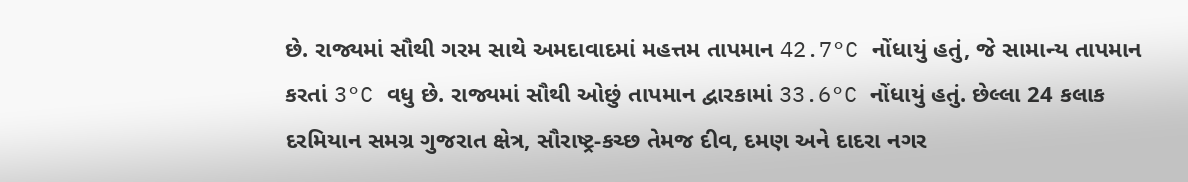છે. રાજ્યમાં સૌથી ગરમ સાથે અમદાવાદમાં મહત્તમ તાપમાન 42.7°C નોંધાયું હતું, જે સામાન્ય તાપમાન કરતાં 3°C વધુ છે. રાજ્યમાં સૌથી ઓછું તાપમાન દ્વારકામાં 33.6°C નોંધાયું હતું. છેલ્લા 24 કલાક દરમિયાન સમગ્ર ગુજરાત ક્ષેત્ર, સૌરાષ્ટ્ર-કચ્છ તેમજ દીવ, દમણ અને દાદરા નગર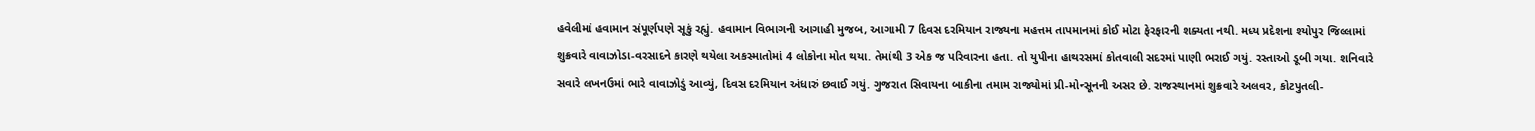હવેલીમાં હવામાન સંપૂર્ણપણે સૂકું રહ્યું. હવામાન વિભાગની આગાહી મુજબ, આગામી 7 દિવસ દરમિયાન રાજ્યના મહત્તમ તાપમાનમાં કોઈ મોટા ફેરફારની શક્યતા નથી. મધ્ય પ્રદેશના શ્યોપુર જિલ્લામાં શુક્રવારે વાવાઝોડા-વરસાદને કારણે થયેલા અકસ્માતોમાં 4 લોકોના મોત થયા. તેમાંથી 3 એક જ પરિવારના હતા. તો યુપીના હાથરસમાં કોતવાલી સદરમાં પાણી ભરાઈ ગયું. રસ્તાઓ ડૂબી ગયા. શનિવારે સવારે લખનઉમાં ભારે વાવાઝોડું આવ્યું, દિવસ દરમિયાન અંધારું છવાઈ ગયું. ગુજરાત સિવાયના બાકીના તમામ રાજ્યોમાં પ્રી-મોન્સૂનની અસર છે. રાજસ્થાનમાં શુક્રવારે અલવર, કોટપુતલી-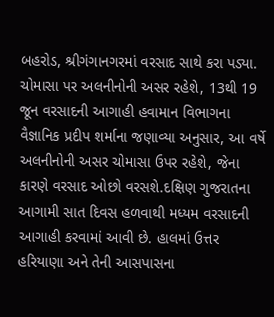બહરોડ, શ્રીગંગાનગરમાં વરસાદ સાથે કરા પડ્યા. ચોમાસા પર અલનીનોની અસર રહેશે, 13થી 19 જૂન વરસાદની આગાહી હવામાન વિભાગના વૈજ્ઞાનિક પ્રદીપ શર્માના જણાવ્યા અનુસાર, આ વર્ષે અલનીનોની અસર ચોમાસા ઉપર રહેશે, જેના કારણે વરસાદ ઓછો વરસશે.દક્ષિણ ગુજરાતના આગામી સાત દિવસ હળવાથી મધ્યમ વરસાદની આગાહી કરવામાં આવી છે. હાલમાં ઉત્તર હરિયાણા અને તેની આસપાસના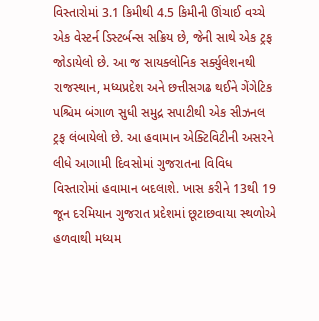વિસ્તારોમાં 3.1 કિમીથી 4.5 કિમીની ઊંચાઈ વચ્ચે એક વેસ્ટર્ન ડિસ્ટર્બન્સ સક્રિય છે, જેની સાથે એક ટ્રફ જોડાયેલો છે. આ જ સાયક્લોનિક સર્ક્યુલેશનથી રાજસ્થાન, મધ્યપ્રદેશ અને છત્તીસગઢ થઈને ગેંગેટિક પશ્ચિમ બંગાળ સુધી સમુદ્ર સપાટીથી એક સીઝનલ ટ્રફ લંબાયેલો છે. આ હવામાન એક્ટિવિટીની અસરને લીધે આગામી દિવસોમાં ગુજરાતના વિવિધ વિસ્તારોમાં હવામાન બદલાશે. ખાસ કરીને 13થી 19 જૂન દરમિયાન ગુજરાત પ્રદેશમાં છૂટાછવાયા સ્થળોએ હળવાથી મધ્યમ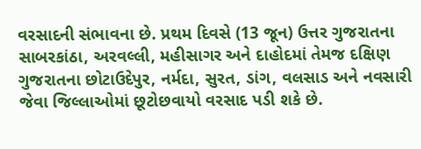વરસાદની સંભાવના છે. પ્રથમ દિવસે (13 જૂન) ઉત્તર ગુજરાતના સાબરકાંઠા, અરવલ્લી, મહીસાગર અને દાહોદમાં તેમજ દક્ષિણ ગુજરાતના છોટાઉદેપુર, નર્મદા, સુરત, ડાંગ, વલસાડ અને નવસારી જેવા જિલ્લાઓમાં છૂટોછવાયો વરસાદ પડી શકે છે.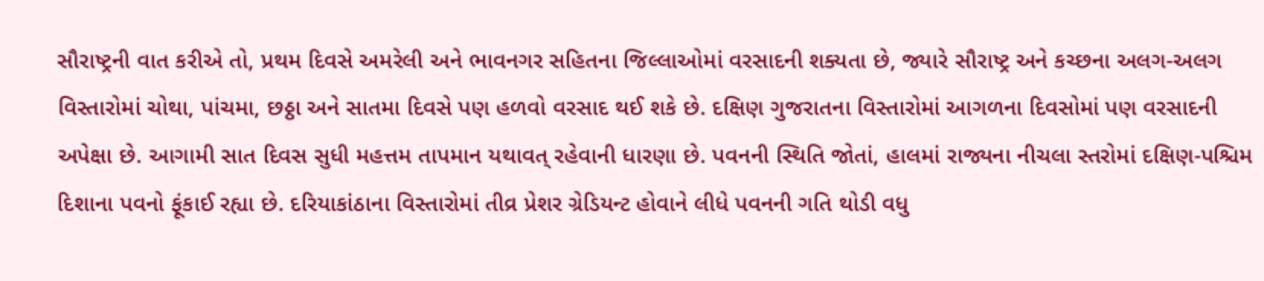સૌરાષ્ટ્રની વાત કરીએ તો, પ્રથમ દિવસે અમરેલી અને ભાવનગર સહિતના જિલ્લાઓમાં વરસાદની શક્યતા છે, જ્યારે સૌરાષ્ટ્ર અને કચ્છના અલગ-અલગ વિસ્તારોમાં ચોથા, પાંચમા, છઠ્ઠા અને સાતમા દિવસે પણ હળવો વરસાદ થઈ શકે છે. દક્ષિણ ગુજરાતના વિસ્તારોમાં આગળના દિવસોમાં પણ વરસાદની અપેક્ષા છે. આગામી સાત દિવસ સુધી મહત્તમ તાપમાન યથાવત્ રહેવાની ધારણા છે. પવનની સ્થિતિ જોતાં, હાલમાં રાજ્યના નીચલા સ્તરોમાં દક્ષિણ-પશ્ચિમ દિશાના પવનો ફૂંકાઈ રહ્યા છે. દરિયાકાંઠાના વિસ્તારોમાં તીવ્ર પ્રેશર ગ્રેડિયન્ટ હોવાને લીધે પવનની ગતિ થોડી વધુ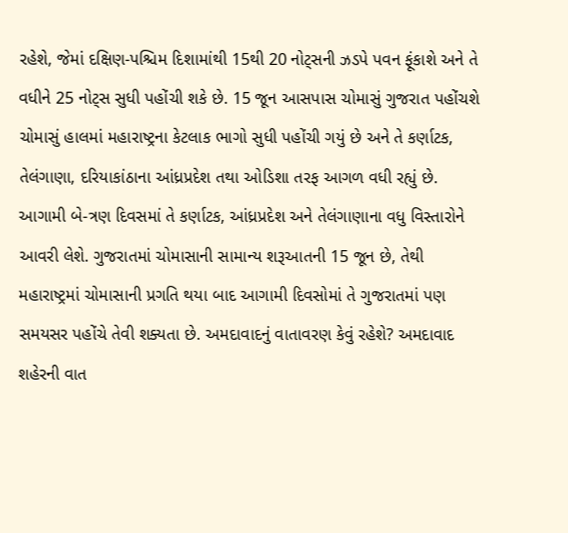રહેશે, જેમાં દક્ષિણ-પશ્ચિમ દિશામાંથી 15થી 20 નોટ્સની ઝડપે પવન ફૂંકાશે અને તે વધીને 25 નોટ્સ સુધી પહોંચી શકે છે. 15 જૂન આસપાસ ચોમાસું ગુજરાત પહોંચશે ચોમાસું હાલમાં મહારાષ્ટ્રના કેટલાક ભાગો સુધી પહોંચી ગયું છે અને તે કર્ણાટક, તેલંગાણા, દરિયાકાંઠાના આંધ્રપ્રદેશ તથા ઓડિશા તરફ આગળ વધી રહ્યું છે. આગામી બે-ત્રણ દિવસમાં તે કર્ણાટક, આંધ્રપ્રદેશ અને તેલંગાણાના વધુ વિસ્તારોને આવરી લેશે. ગુજરાતમાં ચોમાસાની સામાન્ય શરૂઆતની 15 જૂન છે, તેથી મહારાષ્ટ્રમાં ચોમાસાની પ્રગતિ થયા બાદ આગામી દિવસોમાં તે ગુજરાતમાં પણ સમયસર પહોંચે તેવી શક્યતા છે. અમદાવાદનું વાતાવરણ કેવું રહેશે? અમદાવાદ શહેરની વાત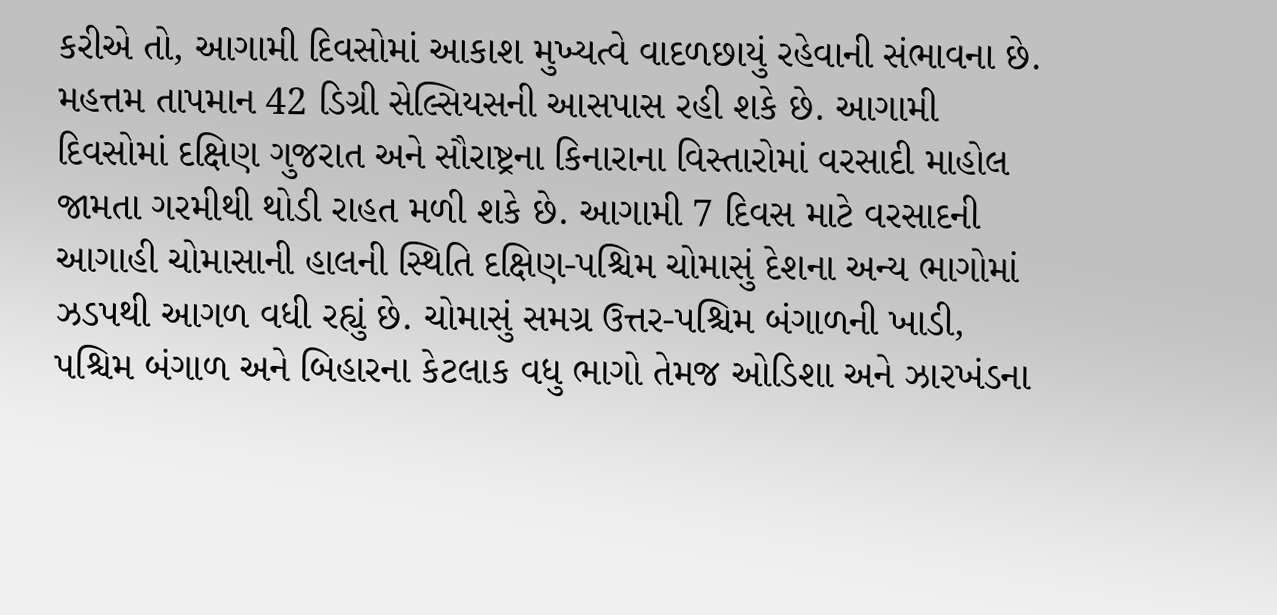કરીએ તો, આગામી દિવસોમાં આકાશ મુખ્યત્વે વાદળછાયું રહેવાની સંભાવના છે. મહત્તમ તાપમાન 42 ડિગ્રી સેલ્સિયસની આસપાસ રહી શકે છે. આગામી દિવસોમાં દક્ષિણ ગુજરાત અને સૌરાષ્ટ્રના કિનારાના વિસ્તારોમાં વરસાદી માહોલ જામતા ગરમીથી થોડી રાહત મળી શકે છે. આગામી 7 દિવસ માટે વરસાદની આગાહી ચોમાસાની હાલની સ્થિતિ દક્ષિણ-પશ્ચિમ ચોમાસું દેશના અન્ય ભાગોમાં ઝડપથી આગળ વધી રહ્યું છે. ચોમાસું સમગ્ર ઉત્તર-પશ્ચિમ બંગાળની ખાડી, પશ્ચિમ બંગાળ અને બિહારના કેટલાક વધુ ભાગો તેમજ ઓડિશા અને ઝારખંડના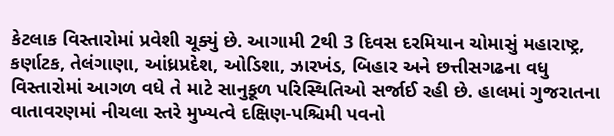કેટલાક વિસ્તારોમાં પ્રવેશી ચૂક્યું છે. આગામી 2થી 3 દિવસ દરમિયાન ચોમાસું મહારાષ્ટ્ર, કર્ણાટક, તેલંગાણા, આંધ્રપ્રદેશ, ઓડિશા, ઝારખંડ, બિહાર અને છત્તીસગઢના વધુ વિસ્તારોમાં આગળ વધે તે માટે સાનુકૂળ પરિસ્થિતિઓ સર્જાઈ રહી છે. હાલમાં ગુજરાતના વાતાવરણમાં નીચલા સ્તરે મુખ્યત્વે દક્ષિણ-પશ્ચિમી પવનો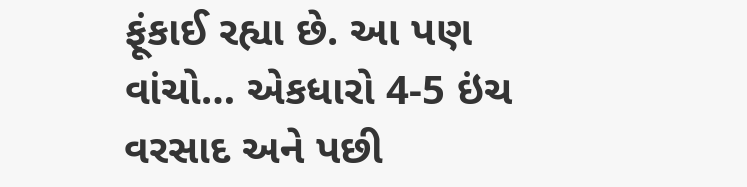ફૂંકાઈ રહ્યા છે. આ પણ વાંચો… એકધારો 4-5 ઇંચ વરસાદ અને પછી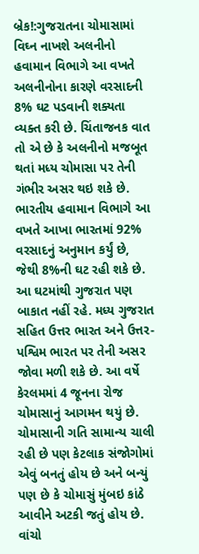બ્રેક!:ગુજરાતના ચોમાસામાં વિઘ્ન નાખશે અલનીનો હવામાન વિભાગે આ વખતે અલનીનોના કારણે વરસાદની 8% ઘટ પડવાની શક્યતા વ્યક્ત કરી છે. ચિંતાજનક વાત તો એ છે કે અલનીનો મજબૂત થતાં મધ્ય ચોમાસા પર તેની ગંભીર અસર થઇ શકે છે. ભારતીય હવામાન વિભાગે આ વખતે આખા ભારતમાં 92% વરસાદનું અનુમાન કર્યું છે, જેથી 8%ની ઘટ રહી શકે છે. આ ઘટમાંથી ગુજરાત પણ બાકાત નહીં રહે. મધ્ય ગુજરાત સહિત ઉત્તર ભારત અને ઉત્તર-પશ્વિમ ભારત પર તેની અસર જોવા મળી શકે છે. આ વર્ષે કેરલમમાં 4 જૂનના રોજ ચોમાસાનું આગમન થયું છે. ચોમાસાની ગતિ સામાન્ય ચાલી રહી છે પણ કેટલાક સંજોગોમાં એવું બનતું હોય છે અને બન્યું પણ છે કે ચોમાસું મુંબઇ કાંઠે આવીને અટકી જતું હોય છે. વાંચો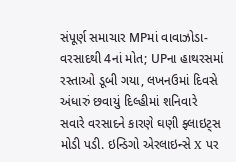સંપૂર્ણ સમાચાર MPમાં વાવાઝોડા-વરસાદથી 4નાં મોત; UPના હાથરસમાં રસ્તાઓ ડૂબી ગયા, લખનઉમાં દિવસે અંધારું છવાયું દિલ્હીમાં શનિવારે સવારે વરસાદને કારણે ઘણી ફ્લાઇટ્સ મોડી પડી. ઇન્ડિગો એરલાઇન્સે X પર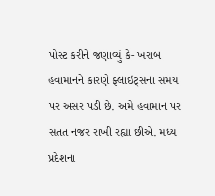પોસ્ટ કરીને જણાવ્યું કે- ખરાબ હવામાનને કારણે ફ્લાઇટ્સના સમય પર અસર પડી છે. અમે હવામાન પર સતત નજર રાખી રહ્યા છીએ. મધ્ય પ્રદેશના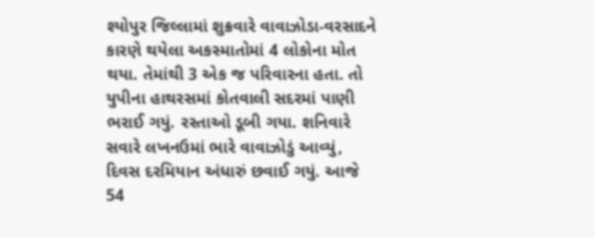શ્યોપુર જિલ્લામાં શુક્રવારે વાવાઝોડા-વરસાદને કારણે થયેલા અકસ્માતોમાં 4 લોકોના મોત થયા. તેમાંથી 3 એક જ પરિવારના હતા. તો યુપીના હાથરસમાં કોતવાલી સદરમાં પાણી ભરાઈ ગયું. રસ્તાઓ ડૂબી ગયા. શનિવારે સવારે લખનઉમાં ભારે વાવાઝોડું આવ્યું, દિવસ દરમિયાન અંધારું છવાઈ ગયું. આજે 54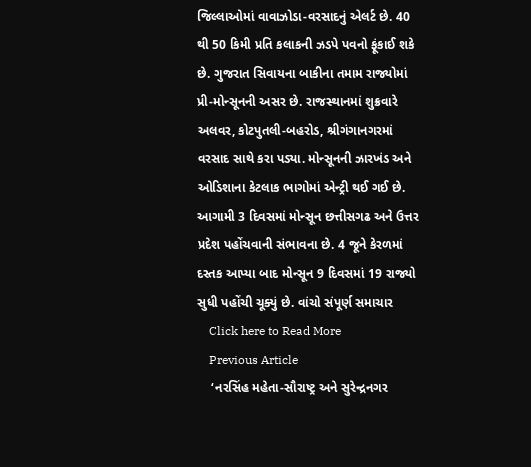જિલ્લાઓમાં વાવાઝોડા-વરસાદનું એલર્ટ છે. 40 થી 50 કિમી પ્રતિ કલાકની ઝડપે પવનો ફૂંકાઈ શકે છે. ગુજરાત સિવાયના બાકીના તમામ રાજ્યોમાં પ્રી-મોન્સૂનની અસર છે. રાજસ્થાનમાં શુક્રવારે અલવર, કોટપુતલી-બહરોડ, શ્રીગંગાનગરમાં વરસાદ સાથે કરા પડ્યા. મોન્સૂનની ઝારખંડ અને ઓડિશાના કેટલાક ભાગોમાં એન્ટ્રી થઈ ગઈ છે. આગામી 3 દિવસમાં મોન્સૂન છત્તીસગઢ અને ઉત્તર પ્રદેશ પહોંચવાની સંભાવના છે. 4 જૂને કેરળમાં દસ્તક આપ્યા બાદ મોન્સૂન 9 દિવસમાં 19 રાજ્યો સુધી પહોંચી ચૂક્યું છે. વાંચો સંપૂર્ણ સમાચાર
    Click here to Read More
    Previous Article
    ‘નરસિંહ મહેતા-સૌરાષ્ટ્ર અને સુરેન્દ્રનગર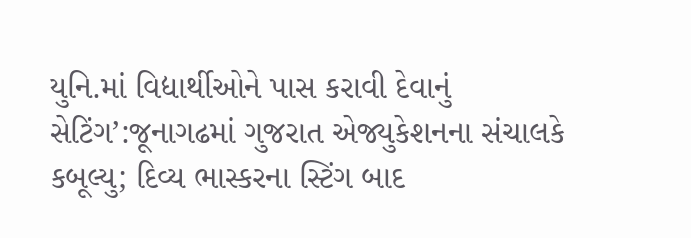યુનિ.માં વિદ્યાર્થીઓને પાસ કરાવી દેવાનું સેટિંગ’:જૂનાગઢમાં ગુજરાત એજ્યુકેશનના સંચાલકે કબૂલ્યુ; દિવ્ય ભાસ્કરના સ્ટિંગ બાદ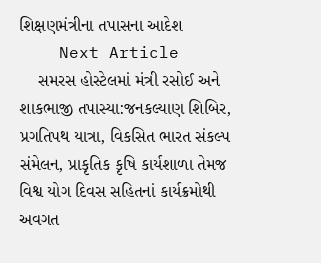શિક્ષણમંત્રીના તપાસના આદેશ
    Next Article
    સમરસ હોસ્ટેલમાં મંત્રી રસોઈ અને શાકભાજી તપાસ્યા:જનકલ્યાણ શિબિર, પ્રગતિપથ યાત્રા, વિકસિત ભારત સંકલ્પ સંમેલન, પ્રાકૃતિક કૃષિ કાર્યશાળા તેમજ વિશ્વ યોગ દિવસ સહિતનાં કાર્યક્રમોથી અવગત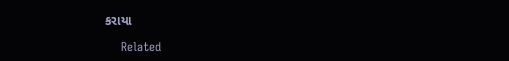કરાયા

    Related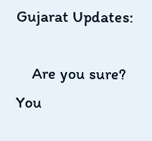Gujarat Updates:

    Are you sure? You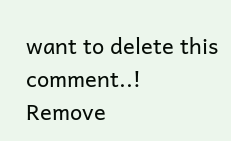want to delete this comment..! Remove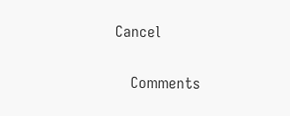Cancel

    Comments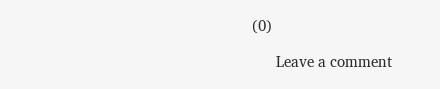(0)

      Leave a comment